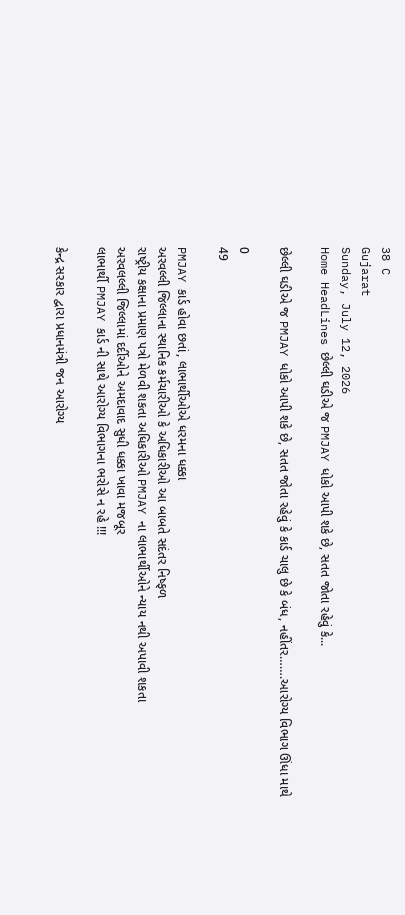38 C
Gujarat
Sunday, July 12, 2026
Home HeadLines છેલ્લી ઘડીએ જ PMJAY ધોકો આપી શકે છે, સતત જોતા રહેવું કે...

છેલ્લી ઘડીએ જ PMJAY ધોકો આપી શકે છે, સતત જોતા રહેવું કે કાર્ડ ચાલુ છે કે બંધ, નહીંતર…….આરોગ્ય વિભાગ ઊંધા માથે

0
49

PMJAY કાર્ડ હોવા છતાં, લાભાર્થીઓએ ધરમના ધક્કા
અરવલ્લી જિલ્લાના સ્થાનિક કર્મચારીઓ કે અધિકારીઓ આ બાબતે સદંતર નિષ્ફળ
રાષ્ટ્રીય કક્ષાના પ્રમાણ પત્રો મેળવી શકતા અધિકારીઓ PMJAY ના લાભાર્થીઓને ન્યાય નથી અપાવી શકતા
અરવલલ્લી જિલ્લામાં દર્દીઓને અમદાવાદ સુધી ધક્કા ખાવા મજબૂર
લાભાર્થી PMJAY કાર્ડ ની સાથે આરોગ્ય વિભાગના ભરોસે ન રહે !!!

કેન્દ્ર સરકાર દ્વારા પ્રધાનમંત્રી જન આરોગ્ય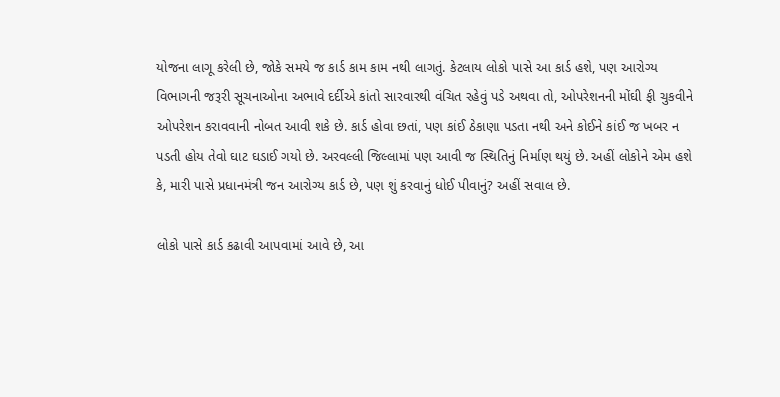યોજના લાગૂ કરેલી છે, જોકે સમયે જ કાર્ડ કામ કામ નથી લાગતું. કેટલાય લોકો પાસે આ કાર્ડ હશે, પણ આરોગ્ય વિભાગની જરૂરી સૂચનાઓના અભાવે દર્દીએ કાંતો સારવારથી વંચિત રહેવું પડે અથવા તો, ઓપરેશનની મોંઘી ફી ચુકવીને ઓપરેશન કરાવવાની નોબત આવી શકે છે. કાર્ડ હોવા છતાં, પણ કાંઈ ઠેકાણા પડતા નથી અને કોઈને કાંઈ જ ખબર ન પડતી હોય તેવો ઘાટ ઘડાઈ ગયો છે. અરવલ્લી જિલ્લામાં પણ આવી જ સ્થિતિનું નિર્માણ થયું છે. અહીં લોકોને એમ હશે કે, મારી પાસે પ્રધાનમંત્રી જન આરોગ્ય કાર્ડ છે, પણ શું કરવાનું ધોઈ પીવાનું? અહીં સવાલ છે.

લોકો પાસે કાર્ડ કઢાવી આપવામાં આવે છે, આ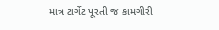માત્ર ટાર્ગેટ પૂરતી જ કામગીરી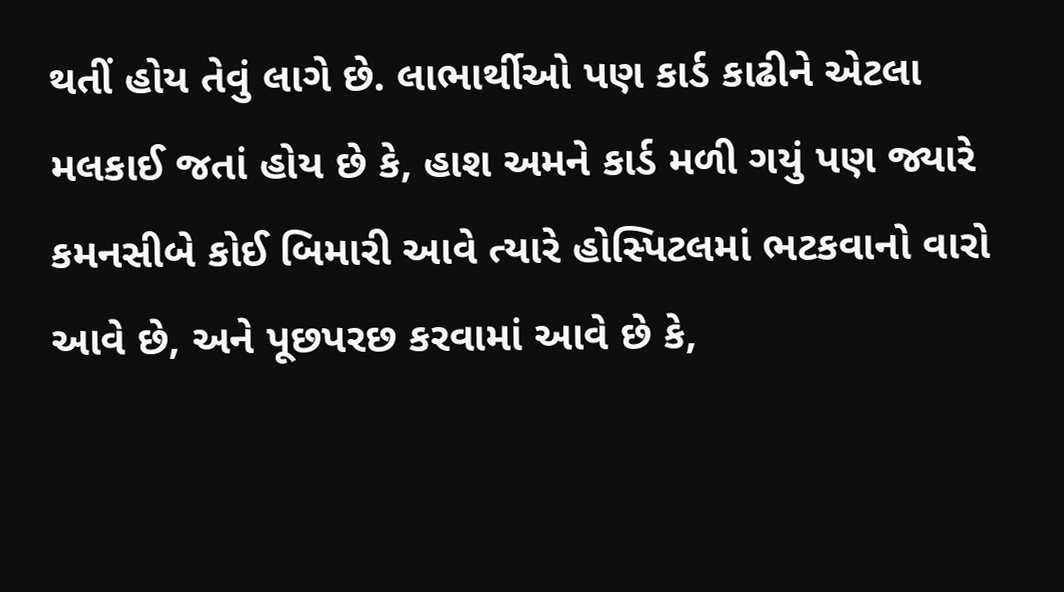થતીં હોય તેવું લાગે છે. લાભાર્થીઓ પણ કાર્ડ કાઢીને એટલા મલકાઈ જતાં હોય છે કે, હાશ અમને કાર્ડ મળી ગયું પણ જ્યારે કમનસીબે કોઈ બિમારી આવે ત્યારે હોસ્પિટલમાં ભટકવાનો વારો આવે છે, અને પૂછપરછ કરવામાં આવે છે કે,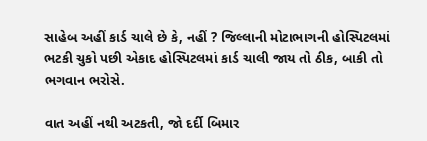સાહેબ અહીં કાર્ડ ચાલે છે કે, નહીં ? જિલ્લાની મોટાભાગની હોસ્પિટલમાં ભટકી ચુકો પછી એકાદ હોસ્પિટલમાં કાર્ડ ચાલી જાય તો ઠીક, બાકી તો ભગવાન ભરોસે.

વાત અહીં નથી અટકતી, જો દર્દી બિમાર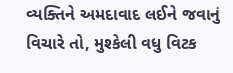વ્યક્તિને અમદાવાદ લઈને જવાનું વિચારે તો, મુશ્કેલી વધુ વિટક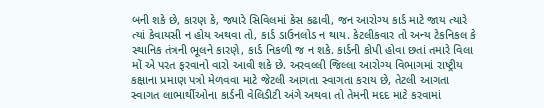બની શકે છે, કારણ કે, જ્યારે સિવિલમાં કેસ કઢાવી, જન આરોગ્ય કાર્ડ માટે જાય ત્યારે ત્યાં કેવાયસી ન હોય અથવા તો, કાર્ડ ડાઉનલોડ ન થાય. કેટલીકવાર તો અન્ય ટેકનિકલ કે સ્થાનિક તંત્રની ભૂલને કારણે, કાર્ડ નિકળી જ ન શકે. કાર્ડની કોપી હોવા છતાં તમારે વિલા મોં એ પરત ફરવાનો વારો આવી શકે છે. અરવલ્લી જિલ્લા આરોગ્ય વિભાગમાં રાષ્ટ્રીય કક્ષાના પ્રમાણ પત્રો મેળવવા માટે જેટલી આગતા સ્વાગતા કરાય છે, તેટલી આગતા સ્વાગત લાભાર્થીઓના કાર્ડની વેલિડીટી અંગે અથવા તો તેમની મદદ માટે કરવામાં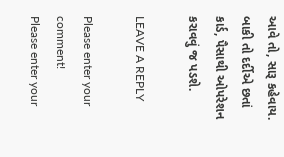આવે તો, સારૂ કહેવાય. બાકી તો દર્દીએ છતાં કાર્ડ, પૈસાથી ઓપરેશન કરાવવું જ પડશે.

LEAVE A REPLY

Please enter your comment!
Please enter your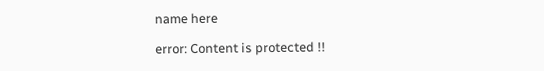name here

error: Content is protected !!